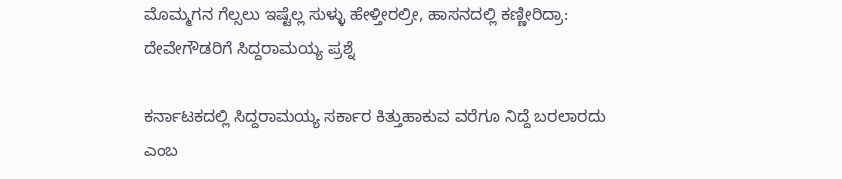ಮೊಮ್ಮಗನ ಗೆಲ್ಸಲು ಇಷ್ಟೆಲ್ಲ ಸುಳ್ಳು ಹೇಳ್ತೀರಲ್ರೀ, ಹಾಸನದಲ್ಲಿ ಕಣ್ಣೀರಿದ್ರಾ: ದೇವೇಗೌಡರಿಗೆ ಸಿದ್ದರಾಮಯ್ಯ ಪ್ರಶ್ನೆ

ಕರ್ನಾಟಕದಲ್ಲಿ ಸಿದ್ದರಾಮಯ್ಯ ಸರ್ಕಾರ ಕಿತ್ತುಹಾಕುವ ವರೆಗೂ ನಿದ್ದೆ ಬರಲಾರದು ಎಂಬ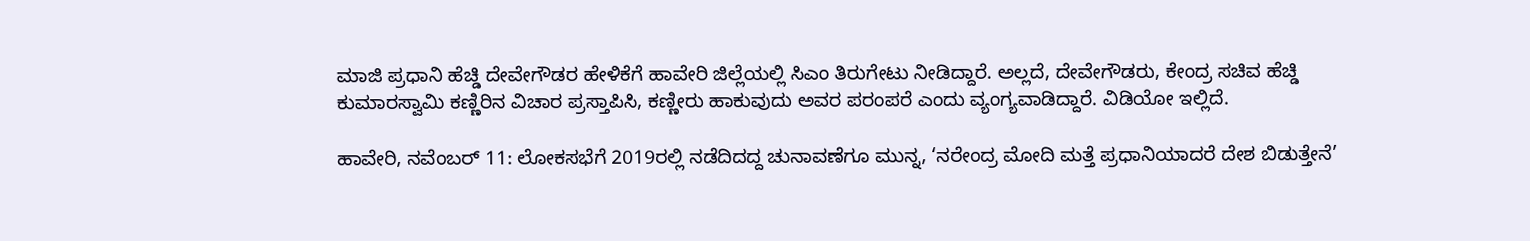ಮಾಜಿ ಪ್ರಧಾನಿ ಹೆಚ್ಡಿ ದೇವೇಗೌಡರ ಹೇಳಿಕೆಗೆ ಹಾವೇರಿ ಜಿಲ್ಲೆಯಲ್ಲಿ ಸಿಎಂ ತಿರುಗೇಟು ನೀಡಿದ್ದಾರೆ. ಅಲ್ಲದೆ, ದೇವೇಗೌಡರು, ಕೇಂದ್ರ ಸಚಿವ ಹೆಚ್ಡಿ ಕುಮಾರಸ್ವಾಮಿ ಕಣ್ಣಿರಿನ ವಿಚಾರ ಪ್ರಸ್ತಾಪಿಸಿ, ಕಣ್ಣೀರು ಹಾಕುವುದು ಅವರ ಪರಂಪರೆ ಎಂದು ವ್ಯಂಗ್ಯವಾಡಿದ್ದಾರೆ. ವಿಡಿಯೋ ಇಲ್ಲಿದೆ.

ಹಾವೇರಿ, ನವೆಂಬರ್ 11: ಲೋಕಸಭೆಗೆ 2019ರಲ್ಲಿ ನಡೆದಿದದ್ದ ಚುನಾವಣೆಗೂ ಮುನ್ನ, ‘ನರೇಂದ್ರ ಮೋದಿ ಮತ್ತೆ ಪ್ರಧಾನಿಯಾದರೆ ದೇಶ ಬಿಡುತ್ತೇನೆ’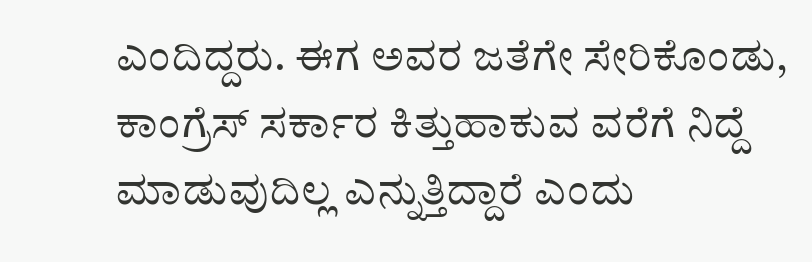ಎಂದಿದ್ದರು. ಈಗ ಅವರ ಜತೆಗೇ ಸೇರಿಕೊಂಡು, ಕಾಂಗ್ರೆಸ್ ಸರ್ಕಾರ ಕಿತ್ತುಹಾಕುವ ವರೆಗೆ ನಿದ್ದೆ ಮಾಡುವುದಿಲ್ಲ ಎನ್ನುತ್ತಿದ್ದಾರೆ ಎಂದು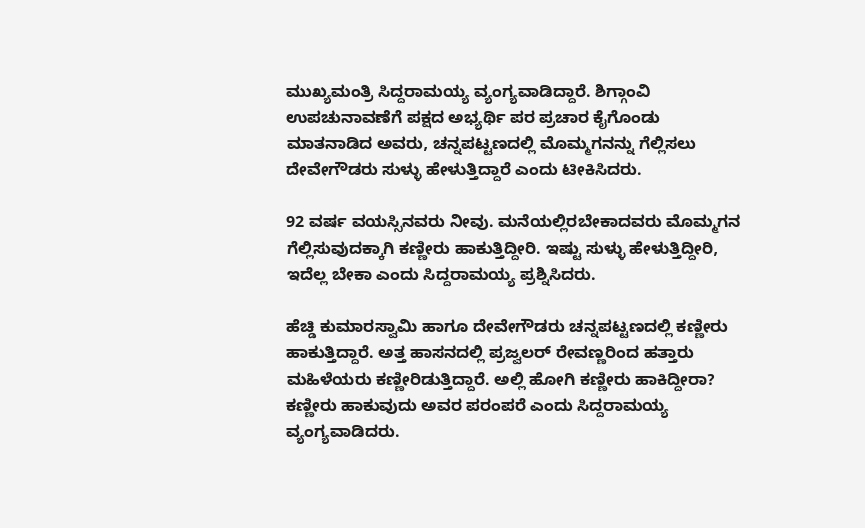ಮುಖ್ಯಮಂತ್ರಿ ಸಿದ್ದರಾಮಯ್ಯ ವ್ಯಂಗ್ಯವಾಡಿದ್ದಾರೆ. ಶಿಗ್ಗಾಂವಿ ಉಪಚುನಾವಣೆಗೆ ಪಕ್ಷದ ಅಭ್ಯರ್ಥಿ ಪರ ಪ್ರಚಾರ ಕೈಗೊಂಡು ಮಾತನಾಡಿದ ಅವರು, ಚನ್ನಪಟ್ಟಣದಲ್ಲಿ ಮೊಮ್ಮಗನನ್ನು ಗೆಲ್ಲಿಸಲು ದೇವೇಗೌಡರು ಸುಳ್ಳು ಹೇಳುತ್ತಿದ್ದಾರೆ ಎಂದು ಟೀಕಿಸಿದರು.

92 ವರ್ಷ ವಯಸ್ಸಿನವರು ನೀವು. ಮನೆಯಲ್ಲಿರಬೇಕಾದವರು ಮೊಮ್ಮಗನ ಗೆಲ್ಲಿಸುವುದಕ್ಕಾಗಿ ಕಣ್ಣೀರು ಹಾಕುತ್ತಿದ್ದೀರಿ. ಇಷ್ಟು ಸುಳ್ಳು ಹೇಳುತ್ತಿದ್ದೀರಿ, ಇದೆಲ್ಲ ಬೇಕಾ ಎಂದು ಸಿದ್ದರಾಮಯ್ಯ ಪ್ರಶ್ನಿಸಿದರು.

ಹೆಚ್ಡಿ ಕುಮಾರಸ್ವಾಮಿ ಹಾಗೂ ದೇವೇಗೌಡರು ಚನ್ನಪಟ್ಟಣದಲ್ಲಿ ಕಣ್ಣೀರು ಹಾಕುತ್ತಿದ್ದಾರೆ. ಅತ್ತ ಹಾಸನದಲ್ಲಿ ಪ್ರಜ್ವಲರ್ ರೇವಣ್ಣರಿಂದ ಹತ್ತಾರು ಮಹಿಳೆಯರು ಕಣ್ಣೀರಿಡುತ್ತಿದ್ದಾರೆ. ಅಲ್ಲಿ ಹೋಗಿ ಕಣ್ಣೀರು ಹಾಕಿದ್ದೀರಾ? ಕಣ್ಣೀರು ಹಾಕುವುದು ಅವರ ಪರಂಪರೆ ಎಂದು ಸಿದ್ದರಾಮಯ್ಯ ವ್ಯಂಗ್ಯವಾಡಿದರು.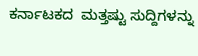ಕರ್ನಾಟಕದ  ಮತ್ತಷ್ಟು ಸುದ್ದಿಗಳನ್ನು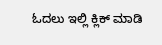ಓದಲು ಇಲ್ಲಿ ಕ್ಲಿಕ್ ಮಾಡಿ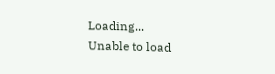Loading...
Unable to load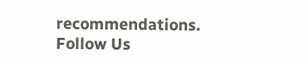recommendations.
Follow Us